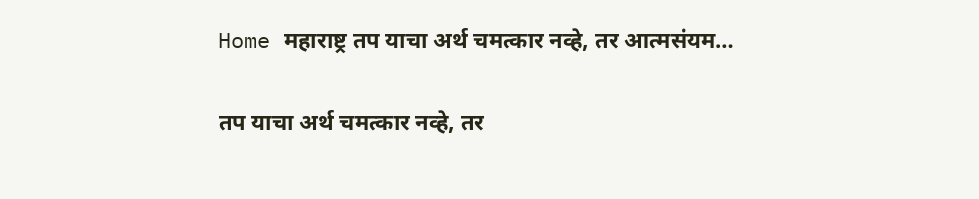Home महाराष्ट्र तप याचा अर्थ चमत्कार नव्हे, तर आत्मसंयम…

तप याचा अर्थ चमत्कार नव्हे, तर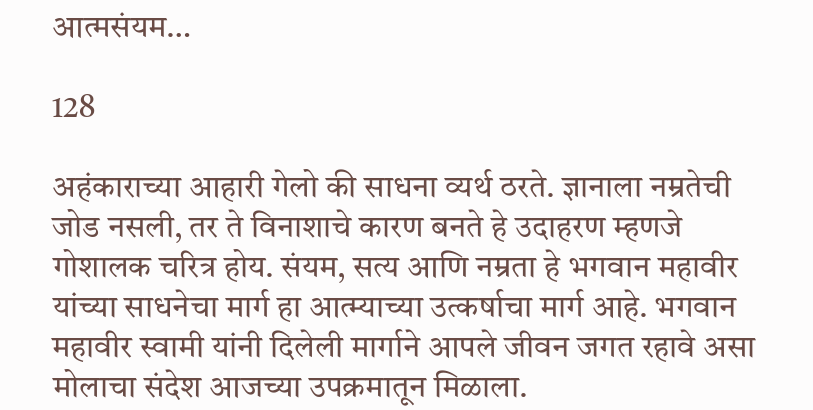आत्मसंयम…

128

अहंकाराच्या आहारी गेलो की साधना व्यर्थ ठरते. ज्ञानाला नम्रतेची जोड नसली, तर ते विनाशाचे कारण बनते हे उदाहरण म्हणजे गोशालक चरित्र होय. संयम, सत्य आणि नम्रता हे भगवान महावीर यांच्या साधनेचा मार्ग हा आत्म्याच्या उत्कर्षाचा मार्ग आहे. भगवान महावीर स्वामी यांनी दिलेली मार्गाने आपले जीवन जगत रहावे असा मोलाचा संदेश आजच्या उपक्रमातून मिळाला.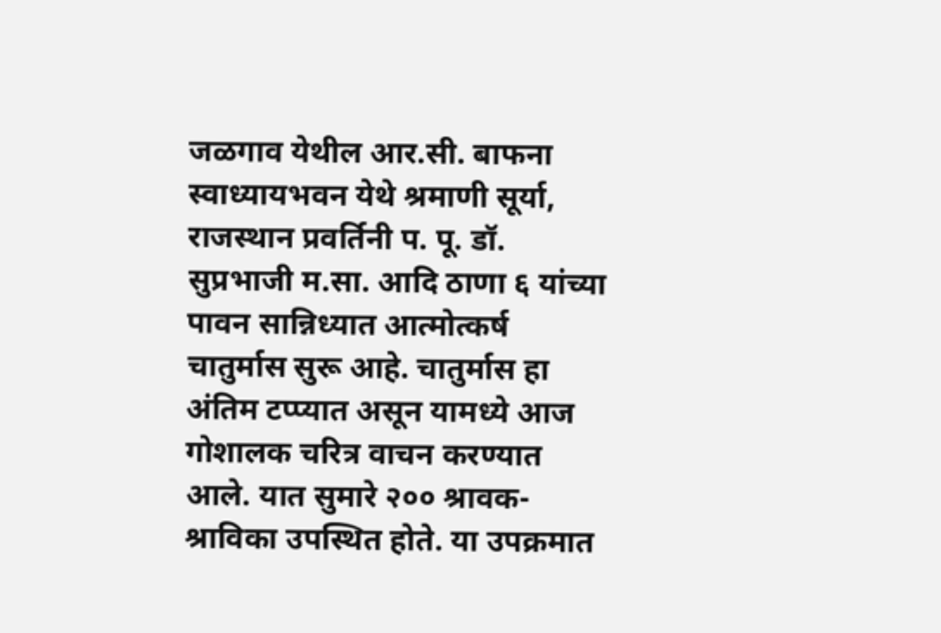जळगाव येथील आर.सी. बाफना स्वाध्यायभवन येथे श्रमाणी सूर्या, राजस्थान प्रवर्तिनी प. पू. डॉ. सुप्रभाजी म.सा. आदि ठाणा ६ यांच्या पावन सान्निध्यात आत्मोत्कर्ष चातुर्मास सुरू आहे. चातुर्मास हा अंतिम टप्प्यात असून यामध्ये आज गोशालक चरित्र वाचन करण्यात आले. यात सुमारे २०० श्रावक-श्राविका उपस्थित होते. या उपक्रमात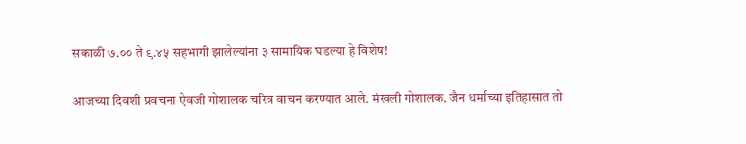सकाळी ७.०० ते ९.४५ सहभागी झालेल्यांना ३ सामायिक घडल्या हे विशेष!

आजच्या दिवशी प्रवचना ऐवजी गोशालक चरित्र वाचन करण्यात आले. मंखली गोशालक. जैन धर्माच्या इतिहासात तो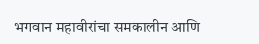भगवान महावीरांचा समकालीन आणि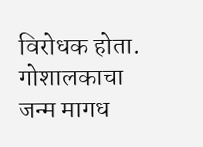विरोधक होता. गोशालकाचा जन्म मागध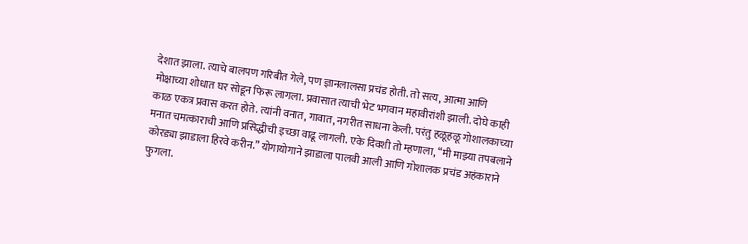देशात झाला. त्याचे बालपण गरिबीत गेले, पण ज्ञानलालसा प्रचंड होती. तो सत्य, आत्मा आणि मोक्षाच्या शोधात घर सोडून फिरू लागला. प्रवासात त्याची भेट भगवान महावीरांशी झाली. दोघे काही काळ एकत्र प्रवास करत होते. त्यांनी वनात, गावात, नगरीत साधना केली. परंतु हळूहळू गोशालकाच्या मनात चमत्काराची आणि प्रसिद्धीची इच्छा वाढू लागली. एके दिवशी तो म्हणाला, “मी माझ्या तपबलाने कोरड्या झाडाला हिरवे करीन.” योगायोगाने झाडाला पालवी आली आणि गोशालक प्रचंड अहंकाराने फुगला.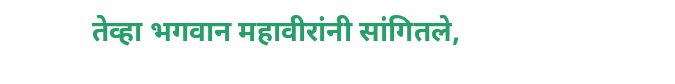तेव्हा भगवान महावीरांनी सांगितले,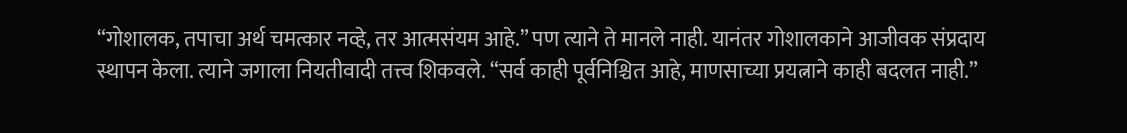“गोशालक, तपाचा अर्थ चमत्कार नव्हे, तर आत्मसंयम आहे.” पण त्याने ते मानले नाही. यानंतर गोशालकाने आजीवक संप्रदाय स्थापन केला. त्याने जगाला नियतीवादी तत्त्व शिकवले. “सर्व काही पूर्वनिश्चित आहे, माणसाच्या प्रयत्नाने काही बदलत नाही.”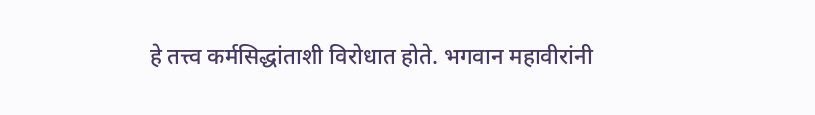हे तत्त्व कर्मसिद्धांताशी विरोधात होते. भगवान महावीरांनी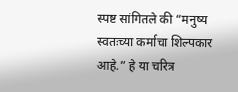स्पष्ट सांगितले की “मनुष्य स्वतःच्या कर्माचा शिल्पकार आहे.” हे या चरित्र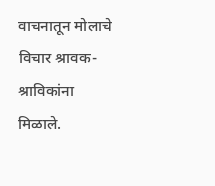वाचनातून मोलाचे विचार श्रावक-श्राविकांना मिळाले.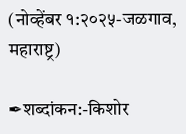(नोव्हेंबर १:२०२५-जळगाव, महाराष्ट्र)

✒शब्दांकन:-किशोर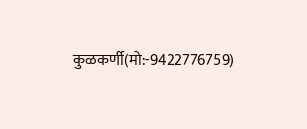कुळकर्णी(मो:-9422776759)